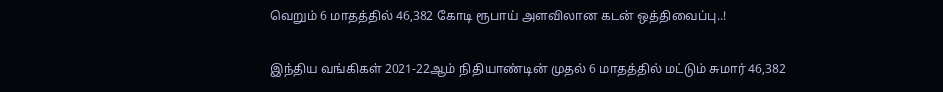வெறும் 6 மாதத்தில் 46,382 கோடி ரூபாய் அளவிலான கடன் ஒத்திவைப்பு..!

இந்திய வங்கிகள் 2021-22ஆம் நிதியாண்டின் முதல் 6 மாதத்தில் மட்டும் சுமார் 46,382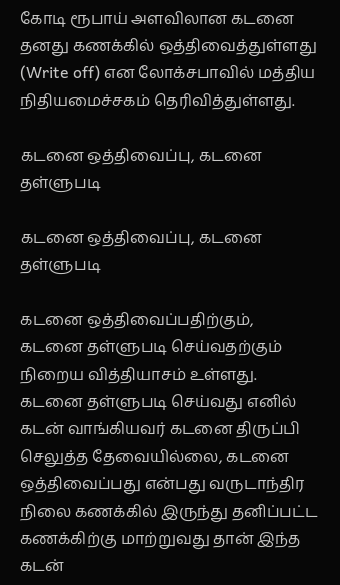கோடி ரூபாய் அளவிலான கடனை தனது கணக்கில் ஒத்திவைத்துள்ளது (Write off) என லோக்சபாவில் மத்திய நிதியமைச்சகம் தெரிவித்துள்ளது.

கடனை ஒத்திவைப்பு, கடனை தள்ளுபடி

கடனை ஒத்திவைப்பு, கடனை தள்ளுபடி

கடனை ஒத்திவைப்பதிற்கும், கடனை தள்ளுபடி செய்வதற்கும் நிறைய வித்தியாசம் உள்ளது. கடனை தள்ளுபடி செய்வது எனில் கடன் வாங்கியவர் கடனை திருப்பி செலுத்த தேவையில்லை, கடனை ஒத்திவைப்பது என்பது வருடாந்திர நிலை கணக்கில் இருந்து தனிப்பட்ட கணக்கிற்கு மாற்றுவது தான் இந்த கடன்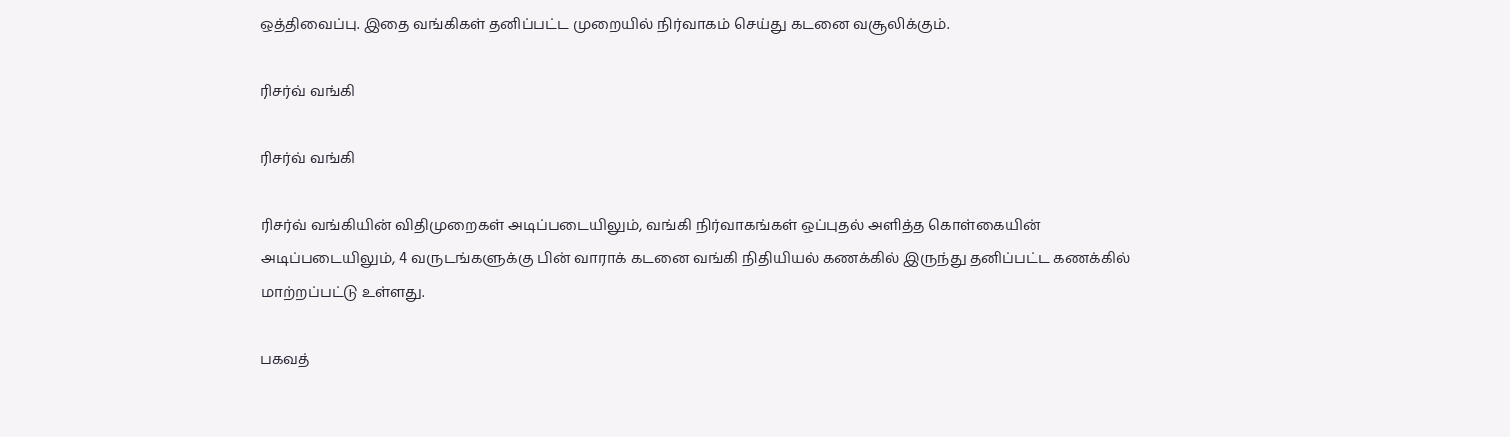ஒத்திவைப்பு. இதை வங்கிகள் தனிப்பட்ட முறையில் நிர்வாகம் செய்து கடனை வசூலிக்கும்.

ரிசர்வ் வங்கி

ரிசர்வ் வங்கி

ரிசர்வ் வங்கியின் விதிமுறைகள் அடிப்படையிலும், வங்கி நிர்வாகங்கள் ஒப்புதல் அளித்த கொள்கையின் அடிப்படையிலும், 4 வருடங்களுக்கு பின் வாராக் கடனை வங்கி நிதியியல் கணக்கில் இருந்து தனிப்பட்ட கணக்கில் மாற்றப்பட்டு உள்ளது.

பகவத்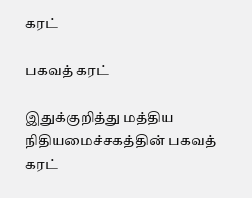கரட்

பகவத் கரட்

இதுக்குறித்து மத்திய நிதியமைச்சகத்தின் பகவத் கரட்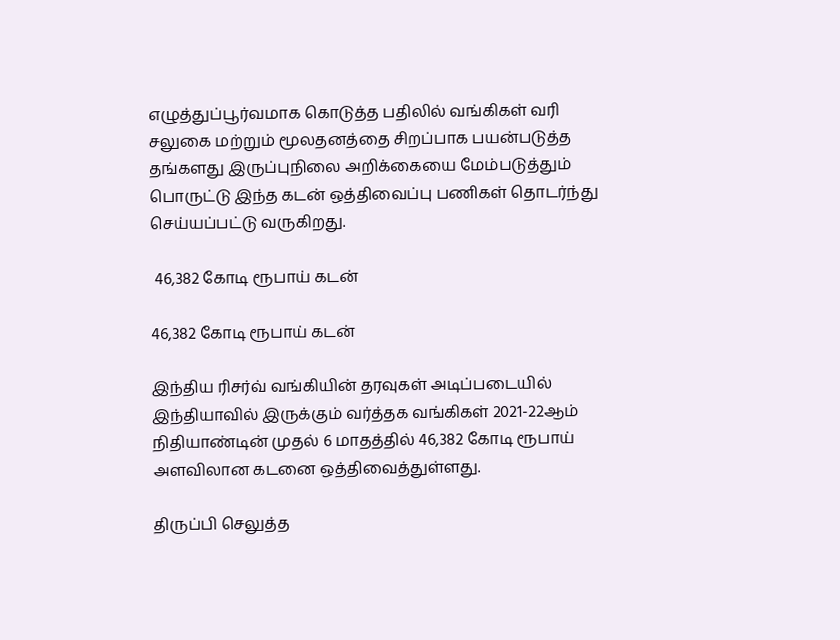எழுத்துப்பூர்வமாக கொடுத்த பதிலில் வங்கிகள் வரி சலுகை மற்றும் மூலதனத்தை சிறப்பாக பயன்படுத்த தங்களது இருப்புநிலை அறிக்கையை மேம்படுத்தும் பொருட்டு இந்த கடன் ஒத்திவைப்பு பணிகள் தொடர்ந்து செய்யப்பட்டு வருகிறது.

 46,382 கோடி ரூபாய் கடன்

46,382 கோடி ரூபாய் கடன்

இந்திய ரிசர்வ் வங்கியின் தரவுகள் அடிப்படையில் இந்தியாவில் இருக்கும் வர்த்தக வங்கிகள் 2021-22ஆம் நிதியாண்டின் முதல் 6 மாதத்தில் 46,382 கோடி ரூபாய் அளவிலான கடனை ஒத்திவைத்துள்ளது.

திருப்பி செலுத்த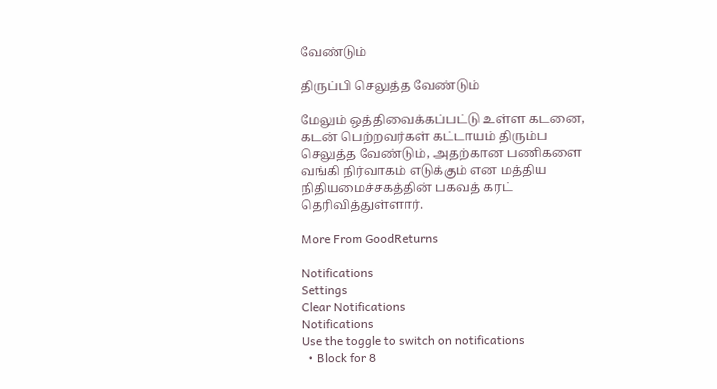வேண்டும்

திருப்பி செலுத்த வேண்டும்

மேலும் ஒத்திவைக்கப்பட்டு உள்ள கடனை, கடன் பெற்றவர்கள் கட்டாயம் திரும்ப செலுத்த வேண்டும், அதற்கான பணிகளை வங்கி நிர்வாகம் எடுக்கும் என மத்திய நிதியமைச்சகத்தின் பகவத் கரட் தெரிவித்துள்ளார்.

More From GoodReturns

Notifications
Settings
Clear Notifications
Notifications
Use the toggle to switch on notifications
  • Block for 8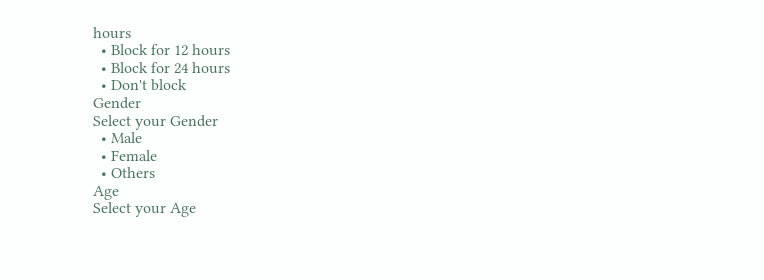hours
  • Block for 12 hours
  • Block for 24 hours
  • Don't block
Gender
Select your Gender
  • Male
  • Female
  • Others
Age
Select your Age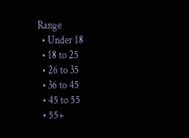Range
  • Under 18
  • 18 to 25
  • 26 to 35
  • 36 to 45
  • 45 to 55
  • 55+